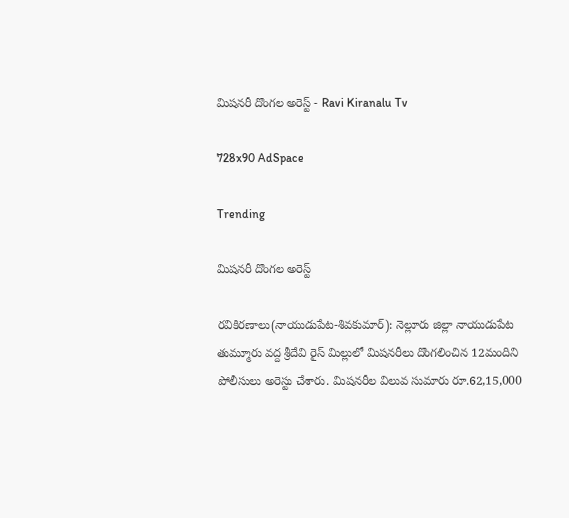మిషనరీ దొంగల అరెస్ట్‌ - Ravi Kiranalu Tv

728x90 AdSpace

Trending

మిషనరీ దొంగల అరెస్ట్‌

రవికిరణాలు(నాయుడుపేట-శివకుమార్‌): నెల్లూరు జిల్లా నాయుడుపేట తుమ్మూరు వద్ద శ్రీదేవి రైస్ మిల్లులో మిషనరీలు దొంగలించిన 12మందిని పోలీసులు అరెస్టు చేశారు. మిషనరీల విలువ సుమారు రూ.62,15,000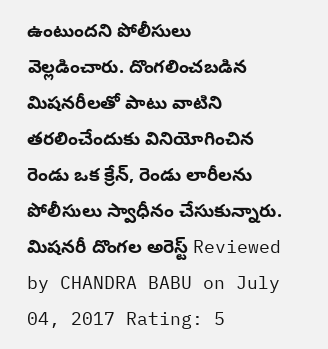ఉంటుందని పోలీసులు వెల్లడించారు. దొంగలించబడిన మిషనరీలతో పాటు వాటిని తరలించేందుకు వినియోగించిన రెండు ఒక క్రేన్‌, రెండు లారీలను పోలీసులు స్వాధీనం చేసుకున్నారు.
మిషనరీ దొంగల అరెస్ట్‌ Reviewed by CHANDRA BABU on July 04, 2017 Rating: 5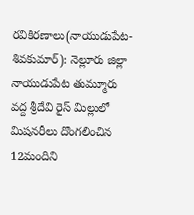రవికిరణాలు(నాయుడుపేట-శివకుమార్‌): నెల్లూరు జిల్లా నాయుడుపేట తుమ్మూరు వద్ద శ్రీదేవి రైస్ మిల్లులో మిషనరీలు దొంగలించిన 12మందిని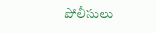పోలీసులు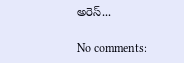అరెస్...

No comments: